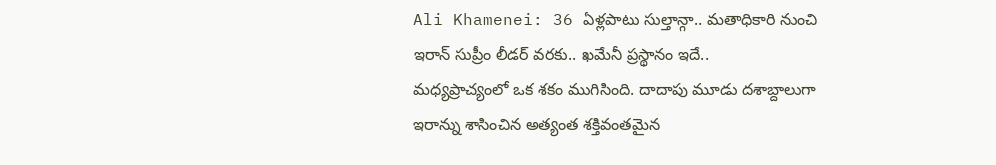Ali Khamenei: 36 ఏళ్లపాటు సుల్తాన్గా.. మతాధికారి నుంచి ఇరాన్ సుప్రీం లీడర్ వరకు.. ఖమేనీ ప్రస్థానం ఇదే..
మధ్యప్రాచ్యంలో ఒక శకం ముగిసింది. దాదాపు మూడు దశాబ్దాలుగా ఇరాన్ను శాసించిన అత్యంత శక్తివంతమైన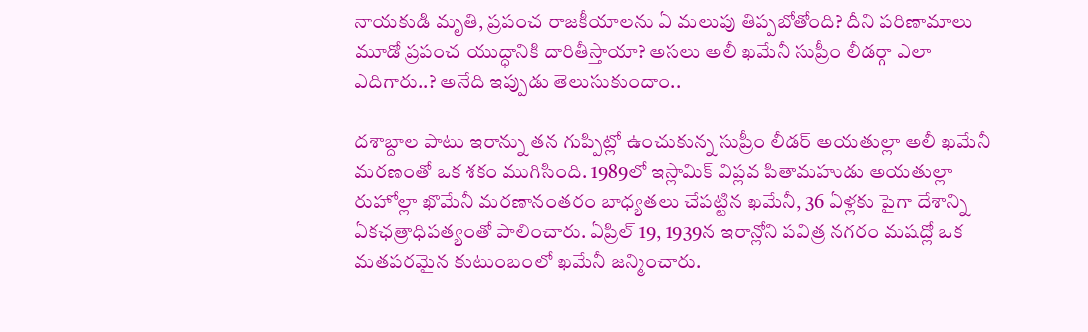నాయకుడి మృతి, ప్రపంచ రాజకీయాలను ఏ మలుపు తిప్పబోతోంది? దీని పరిణామాలు మూడో ప్రపంచ యుద్ధానికి దారితీస్తాయా? అసలు అలీ ఖమేనీ సుప్రీం లీడర్గా ఎలా ఎదిగారు..? అనేది ఇప్పుడు తెలుసుకుందాం..

దశాబ్దాల పాటు ఇరాన్ను తన గుప్పిట్లో ఉంచుకున్న సుప్రీం లీడర్ అయతుల్లా అలీ ఖమేనీ మరణంతో ఒక శకం ముగిసింది. 1989లో ఇస్లామిక్ విప్లవ పితామహుడు అయతుల్లా రుహోల్లా ఖొమేనీ మరణానంతరం బాధ్యతలు చేపట్టిన ఖమేనీ, 36 ఏళ్లకు పైగా దేశాన్ని ఏకఛత్రాధిపత్యంతో పాలించారు. ఏప్రిల్ 19, 1939న ఇరాన్లోని పవిత్ర నగరం మషద్లో ఒక మతపరమైన కుటుంబంలో ఖమేనీ జన్మించారు.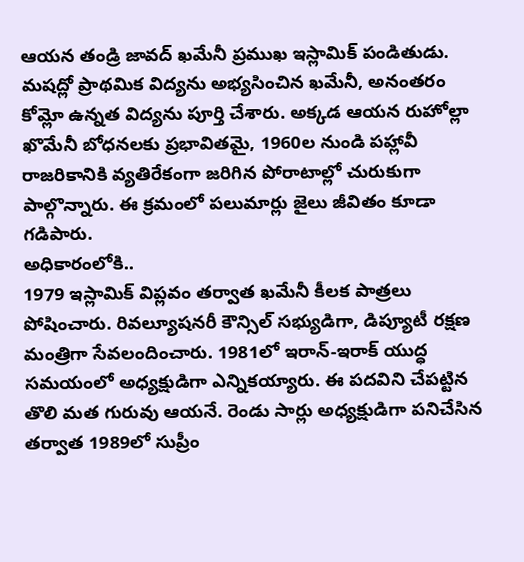ఆయన తండ్రి జావద్ ఖమేనీ ప్రముఖ ఇస్లామిక్ పండితుడు. మషద్లో ప్రాథమిక విద్యను అభ్యసించిన ఖమేనీ, అనంతరం కోమ్లో ఉన్నత విద్యను పూర్తి చేశారు. అక్కడ ఆయన రుహోల్లా ఖొమేనీ బోధనలకు ప్రభావితమై, 1960ల నుండి పహ్లావీ రాజరికానికి వ్యతిరేకంగా జరిగిన పోరాటాల్లో చురుకుగా పాల్గొన్నారు. ఈ క్రమంలో పలుమార్లు జైలు జీవితం కూడా గడిపారు.
అధికారంలోకి..
1979 ఇస్లామిక్ విప్లవం తర్వాత ఖమేనీ కీలక పాత్రలు పోషించారు. రివల్యూషనరీ కౌన్సిల్ సభ్యుడిగా, డిప్యూటీ రక్షణ మంత్రిగా సేవలందించారు. 1981లో ఇరాన్-ఇరాక్ యుద్ధ సమయంలో అధ్యక్షుడిగా ఎన్నికయ్యారు. ఈ పదవిని చేపట్టిన తొలి మత గురువు ఆయనే. రెండు సార్లు అధ్యక్షుడిగా పనిచేసిన తర్వాత 1989లో సుప్రీం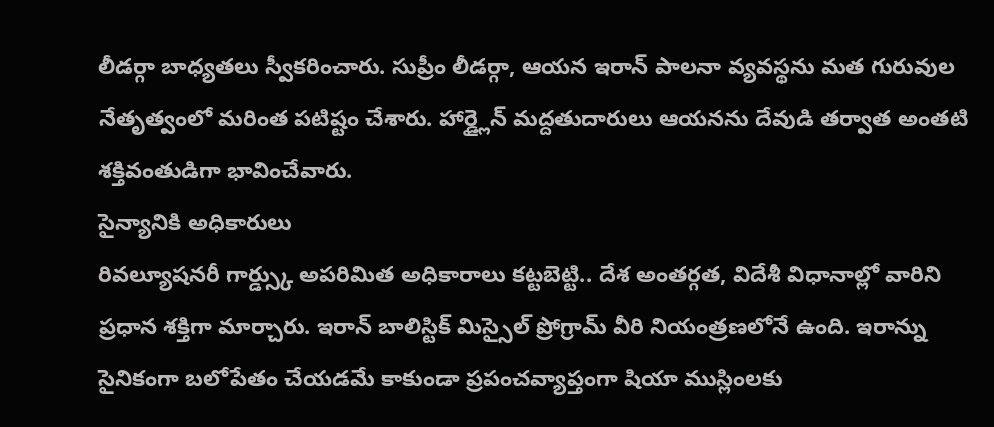లీడర్గా బాధ్యతలు స్వీకరించారు. సుప్రీం లీడర్గా, ఆయన ఇరాన్ పాలనా వ్యవస్థను మత గురువుల నేతృత్వంలో మరింత పటిష్టం చేశారు. హార్డ్లైన్ మద్దతుదారులు ఆయనను దేవుడి తర్వాత అంతటి శక్తివంతుడిగా భావించేవారు.
సైన్యానికి అధికారులు
రివల్యూషనరీ గార్డ్స్కు అపరిమిత అధికారాలు కట్టబెట్టి.. దేశ అంతర్గత, విదేశీ విధానాల్లో వారిని ప్రధాన శక్తిగా మార్చారు. ఇరాన్ బాలిస్టిక్ మిస్సైల్ ప్రోగ్రామ్ వీరి నియంత్రణలోనే ఉంది. ఇరాన్ను సైనికంగా బలోపేతం చేయడమే కాకుండా ప్రపంచవ్యాప్తంగా షియా ముస్లింలకు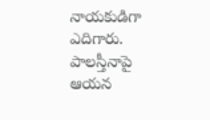నాయకుడిగా ఎదిగారు. పాలస్తీనాపై ఆయన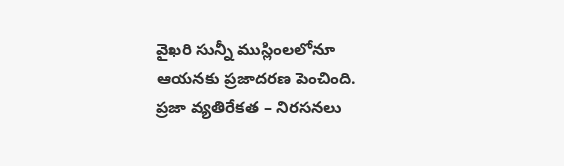వైఖరి సున్నీ ముస్లింలలోనూ ఆయనకు ప్రజాదరణ పెంచింది.
ప్రజా వ్యతిరేకత – నిరసనలు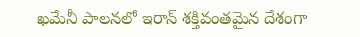ఖమేనీ పాలనలో ఇరాన్ శక్తివంతమైన దేశంగా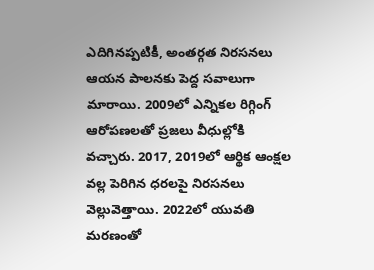ఎదిగినప్పటికీ, అంతర్గత నిరసనలు ఆయన పాలనకు పెద్ద సవాలుగా మారాయి. 2009లో ఎన్నికల రిగ్గింగ్ ఆరోపణలతో ప్రజలు వీధుల్లోకి వచ్చారు. 2017, 2019లో ఆర్థిక ఆంక్షల వల్ల పెరిగిన ధరలపై నిరసనలు వెల్లువెత్తాయి. 2022లో యువతి మరణంతో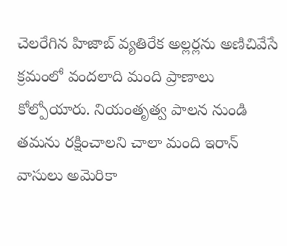చెలరేగిన హిజాబ్ వ్యతిరేక అల్లర్లను అణిచివేసే క్రమంలో వందలాది మంది ప్రాణాలు కోల్పోయారు. నియంతృత్వ పాలన నుండి తమను రక్షించాలని చాలా మంది ఇరాన్ వాసులు అమెరికా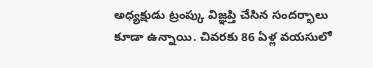అధ్యక్షుడు ట్రంప్కు విజ్ఞప్తి చేసిన సందర్భాలు కూడా ఉన్నాయి. చివరకు 86 ఏళ్ల వయసులో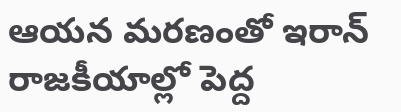ఆయన మరణంతో ఇరాన్ రాజకీయాల్లో పెద్ద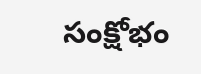సంక్షోభం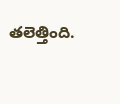తలెత్తింది.